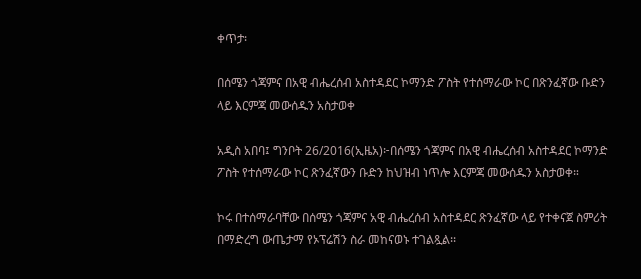ቀጥታ፡

በሰሜን ጎጃምና በአዊ ብሔረሰብ አስተዳደር ኮማንድ ፖስት የተሰማራው ኮር በጽንፈኛው ቡድን ላይ እርምጃ መውሰዱን አስታወቀ

አዲስ አበባ፤ ግንቦት 26/2016(ኢዜአ)፦በሰሜን ጎጃምና በአዊ ብሔረሰብ አስተዳደር ኮማንድ ፖስት የተሰማራው ኮር ጽንፈኛውን ቡድን ከህዝብ ነጥሎ እርምጃ መውሰዱን አስታወቀ።

ኮሩ በተሰማራባቸው በሰሜን ጎጃምና አዊ ብሔረሰብ አስተዳደር ጽንፈኛው ላይ የተቀናጀ ስምሪት በማድረግ ውጤታማ የኦፕሬሽን ስራ መከናወኑ ተገልጿል፡፡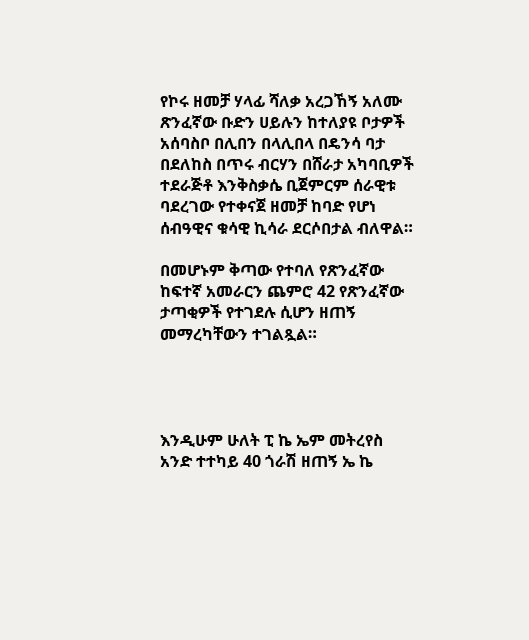የኮሩ ዘመቻ ሃላፊ ሻለቃ አረጋኸኝ አለሙ ጽንፈኛው ቡድን ሀይሉን ከተለያዩ ቦታዎች አሰባስቦ በሊበን በላሊበላ በዴንሳ ባታ በደለከስ በጥሩ ብርሃን በሸራታ አካባቢዎች ተደራጅቶ እንቅስቃሴ ቢጀምርም ሰራዊቱ ባደረገው የተቀናጀ ዘመቻ ከባድ የሆነ ሰብዓዊና ቁሳዊ ኪሳራ ደርሶበታል ብለዋል።

በመሆኑም ቅጣው የተባለ የጽንፈኛው ከፍተኛ አመራርን ጨምሮ 42 የጽንፈኛው ታጣቂዎች የተገደሉ ሲሆን ዘጠኝ መማረካቸውን ተገልጿል።




እንዲሁም ሁለት ፒ ኬ ኤም መትረየስ አንድ ተተካይ 40 ጎራሽ ዘጠኝ ኤ ኬ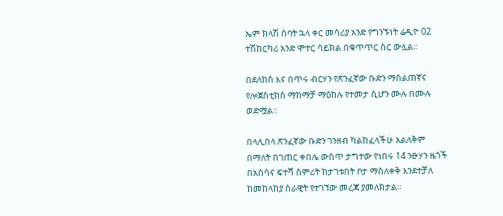ኤም ክላሽ ሰባት ኋላ ቀር መሳሪያ አንድ የግንኙነት ሬዲዮ 02 ተሽከርካሪ አንድ ሞተር ሳይክል በቁጥጥር ስር ውሏል፡፡

በደለከስ እና በጥሩ ብርሃን የጽንፈኛው ቡድን ማሰልጠኛና የሎጀስቲክስ ማከማቻ ማዕከሉ የተመታ ሲሆን ሙሉ በሙሉ ወድሟል፡፡

በላሊበላ ጽንፈኛው ቡድን ገንዘብ ካልከፈላችሁ አልለቅም በማለት በገጠር ቀበሌ ውስጥ ታግተው የነበሩ 14 ንፁሃን ዜጎች በአሰሳና ፍተሻ ስምሪት ከታገቱበት ቦታ ማስለቀቅ እንደተቻለ ከመከላከያ ሰራዊት የተገኘው መረጃ ያመለክታል።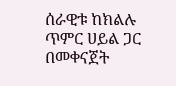ሰራዊቱ ከክልሉ ጥምር ሀይል ጋር በመቀናጀት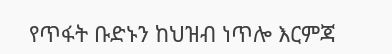የጥፋት ቡድኑን ከህዝብ ነጥሎ እርምጃ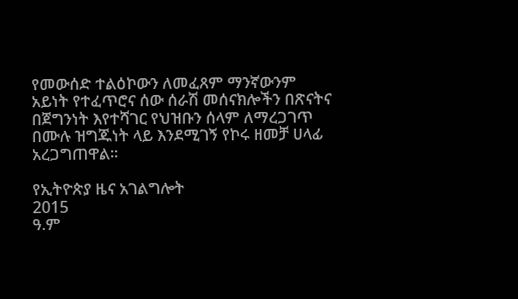የመውሰድ ተልዕኮውን ለመፈጸም ማንኛውንም አይነት የተፈጥሮና ሰው ሰራሽ መሰናክሎችን በጽናትና በጀግንነት እየተሻገር የህዝቡን ሰላም ለማረጋገጥ በሙሉ ዝግጁነት ላይ እንደሚገኝ የኮሩ ዘመቻ ሀላፊ አረጋግጠዋል፡፡

የኢትዮጵያ ዜና አገልግሎት
2015
ዓ.ም